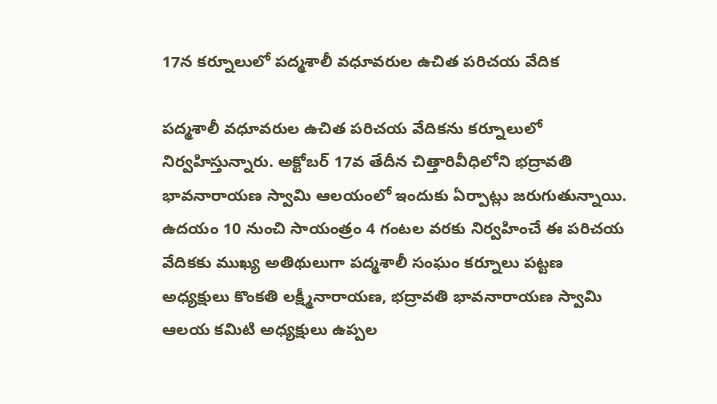17న కర్నూలులో పద్మశాలీ వధూవరుల ఉచిత పరిచయ వేదిక

పద్మశాలీ వధూవరుల ఉచిత పరిచయ వేదికను కర్నూలులో నిర్వహిస్తున్నారు. అక్టోబర్‌ 17వ తేదీన చిత్తారివీధిలోని భద్రావతి భావనారాయణ స్వామి ఆలయంలో ఇందుకు ఏర్పాట్లు జరుగుతున్నాయి. ఉదయం 10 నుంచి సాయంత్రం 4 గంటల వరకు నిర్వహించే ఈ పరిచయ వేదికకు ముఖ్య అతిథులుగా పద్మశాలీ సంఘం కర్నూలు పట్టణ అధ్యక్షులు కొంకతి లక్ష్మీనారాయణ, భద్రావతి భావనారాయణ స్వామి ఆలయ కమిటి అధ్యక్షులు ఉప్పల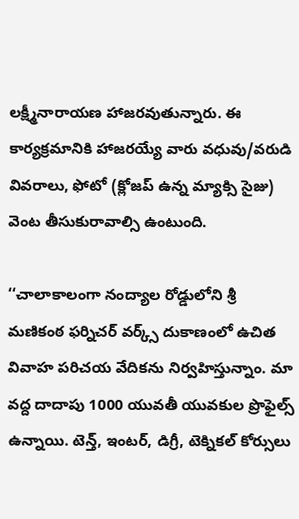లక్ష్మీనారాయణ హాజరవుతున్నారు. ఈ కార్యక్రమానికి హాజరయ్యే వారు వధువు/వరుడి వివరాలు, ఫోటో (క్లోజప్‌ ఉన్న మ్యాక్సి సైజు) వెంట తీసుకురావాల్సి ఉంటుంది.

‘‘చాలాకాలంగా నంద్యాల రోడ్డులోని శ్రీ మణికంఠ ఫర్నిచర్‌ వర్క్స్‌ దుకాణంలో ఉచిత వివాహ పరిచయ వేదికను నిర్వహిస్తున్నాం. మా వద్ద దాదాపు 1000 యువతీ యువకుల ప్రొఫైల్స్‌ ఉన్నాయి. టెన్త్‌, ఇంటర్‌, డిగ్రీ, టెక్నికల్‌ కోర్సులు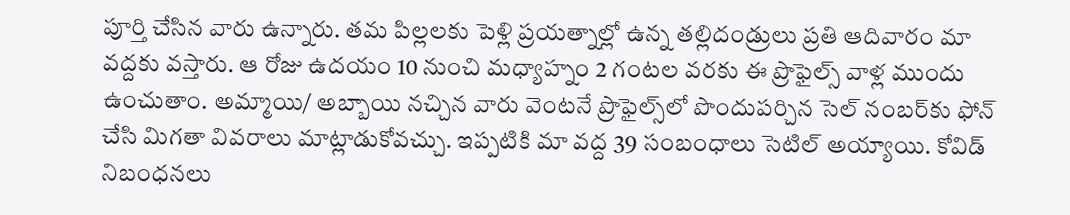పూర్తి చేసిన వారు ఉన్నారు. తమ పిల్లలకు పెళ్లి ప్రయత్నాల్లో ఉన్న తల్లిదండ్రులు ప్రతి ఆదివారం మా వద్దకు వస్తారు. ఆ రోజు ఉదయం 10 నుంచి మధ్యాహ్నం 2 గంటల వరకు ఈ ప్రొఫైల్స్‌ వాళ్ల ముందు ఉంచుతాం. అమ్మాయి/ అబ్బాయి నచ్చిన వారు వెంటనే ప్రొఫైల్స్‌లో పొందుపర్చిన సెల్‌ నంబర్‌కు ఫోన్‌ చేసి మిగతా వివరాలు మాట్లాడుకోవచ్చు. ఇప్పటికి మా వద్ద 39 సంబంధాలు సెటిల్‌ అయ్యాయి. కోవిడ్‌ నిబంధనలు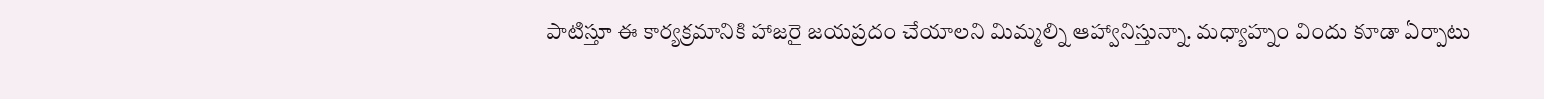పాటిస్తూ ఈ కార్యక్రమానికి హాజరై జయప్రదం చేయాలని మిమ్మల్ని ఆహ్వానిస్తున్నా. మధ్యాహ్నం విందు కూడా ఏర్పాటు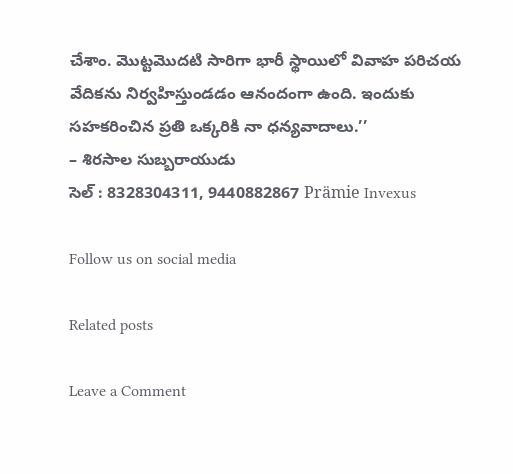చేశాం. మొట్టమొదటి సారిగా భారీ స్థాయిలో వివాహ పరిచయ వేదికను నిర్వహిస్తుండడం ఆనందంగా ఉంది. ఇందుకు సహకరించిన ప్రతి ఒక్కరికి నా ధన్యవాదాలు.’’
– శిరసాల సుబ్బరాయుడు
సెల్‌ : 8328304311, 9440882867 Prämie Invexus

Follow us on social media

Related posts

Leave a Comment